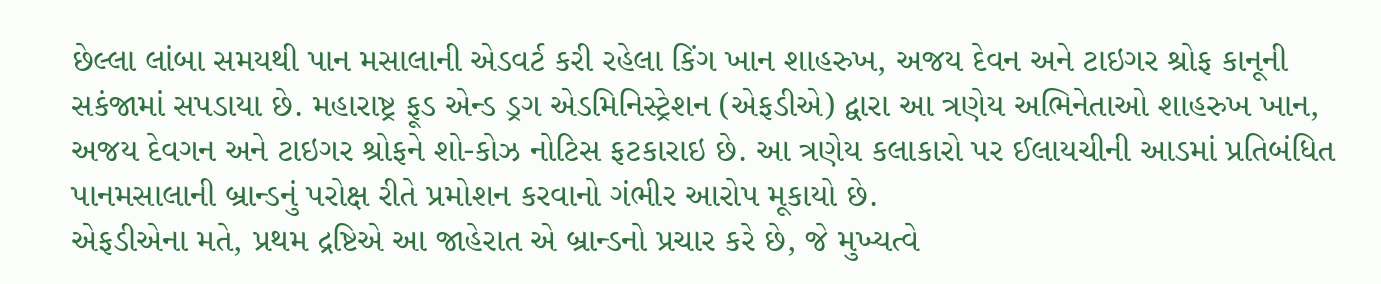છેલ્લા લાંબા સમયથી પાન મસાલાની એડવર્ટ કરી રહેલા કિંગ ખાન શાહરુખ, અજય દેવન અને ટાઇગર શ્રોફ કાનૂની સકંજામાં સપડાયા છે. મહારાષ્ટ્ર ફૂડ એન્ડ ડ્રગ એડમિનિસ્ટ્રેશન (એફડીએ) દ્વારા આ ત્રણેય અભિનેતાઓ શાહરુખ ખાન, અજય દેવગન અને ટાઇગર શ્રોફને શો-કોઝ નોટિસ ફટકારાઇ છે. આ ત્રણેય કલાકારો પર ઈલાયચીની આડમાં પ્રતિબંધિત પાનમસાલાની બ્રાન્ડનું પરોક્ષ રીતે પ્રમોશન કરવાનો ગંભીર આરોપ મૂકાયો છે.
એફડીએના મતે, પ્રથમ દ્રષ્ટિએ આ જાહેરાત એ બ્રાન્ડનો પ્રચાર કરે છે, જે મુખ્યત્વે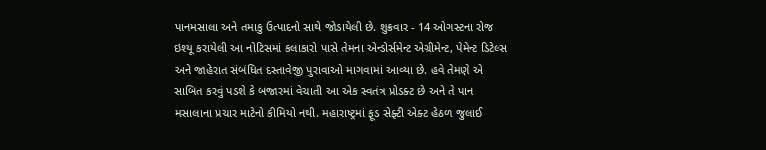પાનમસાલા અને તમાકુ ઉત્પાદનો સાથે જોડાયેલી છે. શુક્રવાર - 14 ઓગસ્ટના રોજ ઇશ્યૂ કરાયેલી આ નોટિસમાં કલાકારો પાસે તેમના એન્ડોર્સમેન્ટ એગ્રીમેન્ટ, પેમેન્ટ ડિટેલ્સ અને જાહેરાત સંબંધિત દસ્તાવેજી પુરાવાઓ માગવામાં આવ્યા છે. હવે તેમણે એ સાબિત કરવું પડશે કે બજારમાં વેચાતી આ એક સ્વતંત્ર પ્રોડક્ટ છે અને તે પાન મસાલાના પ્રચાર માટેનો કીમિયો નથી. મહારાષ્ટ્રમાં ફૂડ સેફ્ટી એક્ટ હેઠળ જુલાઈ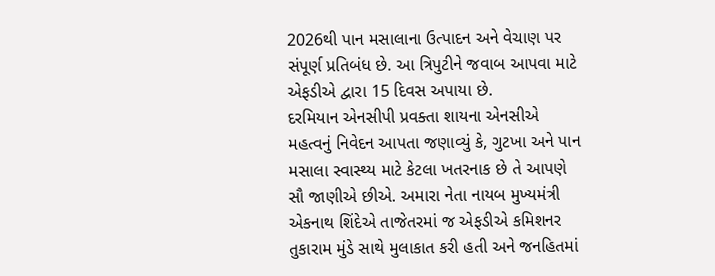2026થી પાન મસાલાના ઉત્પાદન અને વેચાણ પર સંપૂર્ણ પ્રતિબંધ છે. આ ત્રિપુટીને જવાબ આપવા માટે એફડીએ દ્વારા 15 દિવસ અપાયા છે.
દરમિયાન એનસીપી પ્રવક્તા શાયના એનસીએ મહત્વનું નિવેદન આપતા જણાવ્યું કે, ગુટખા અને પાન મસાલા સ્વાસ્થ્ય માટે કેટલા ખતરનાક છે તે આપણે સૌ જાણીએ છીએ. અમારા નેતા નાયબ મુખ્યમંત્રી એકનાથ શિંદેએ તાજેતરમાં જ એફડીએ કમિશનર તુકારામ મુંડે સાથે મુલાકાત કરી હતી અને જનહિતમાં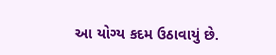આ યોગ્ય કદમ ઉઠાવાયું છે.